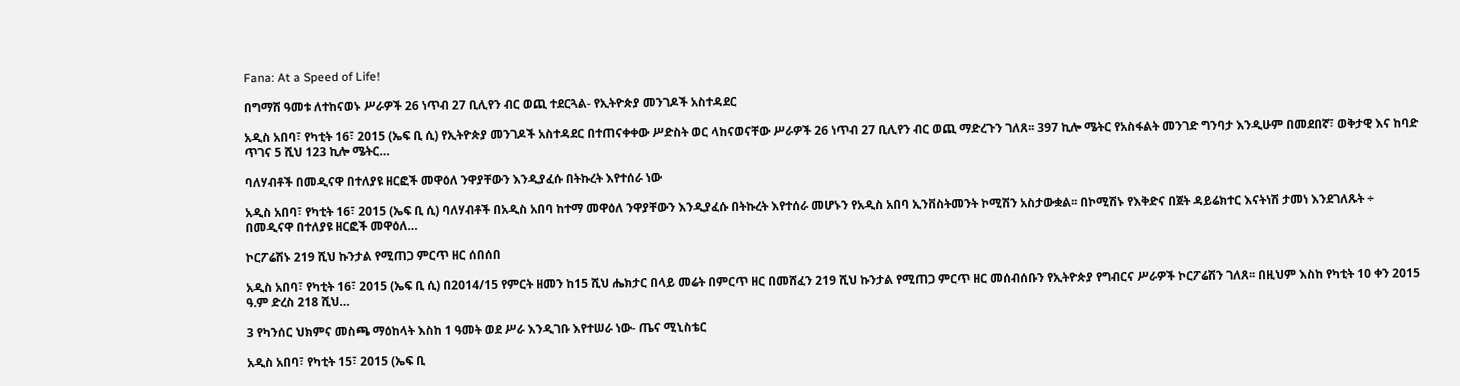Fana: At a Speed of Life!

በግማሽ ዓመቱ ለተከናወኑ ሥራዎች 26 ነጥብ 27 ቢሊየን ብር ወጪ ተደርጓል- የኢትዮጵያ መንገዶች አስተዳደር

አዲስ አበባ፣ የካቲት 16፣ 2015 (ኤፍ ቢ ሲ) የኢትዮጵያ መንገዶች አስተዳደር በተጠናቀቀው ሥድስት ወር ላከናወናቸው ሥራዎች 26 ነጥብ 27 ቢሊየን ብር ወጪ ማድረጉን ገለጸ፡፡ 397 ኪሎ ሜትር የአስፋልት መንገድ ግንባታ እንዲሁም በመደበኛ፣ ወቅታዊ እና ከባድ ጥገና 5 ሺህ 123 ኪሎ ሜትር…

ባለሃብቶች በመዲናዋ በተለያዩ ዘርፎች መዋዕለ ንዋያቸውን እንዲያፈሱ በትኩረት እየተሰራ ነው

አዲስ አበባ፣ የካቲት 16፣ 2015 (ኤፍ ቢ ሲ) ባለሃብቶች በአዲስ አበባ ከተማ መዋዕለ ንዋያቸውን እንዲያፈሱ በትኩረት እየተሰራ መሆኑን የአዲስ አበባ ኢንቨስትመንት ኮሚሽን አስታውቋል፡፡ በኮሚሽኑ የእቅድና በጀት ዳይሬክተር እናትነሽ ታመነ እንደገለጹት ÷ በመዲናዋ በተለያዩ ዘርፎች መዋዕለ…

ኮርፖሬሽኑ 219 ሺህ ኩንታል የሚጠጋ ምርጥ ዘር ሰበሰበ

አዲስ አበባ፣ የካቲት 16፣ 2015 (ኤፍ ቢ ሲ) በ2014/15 የምርት ዘመን ከ15 ሺህ ሔክታር በላይ መሬት በምርጥ ዘር በመሸፈን 219 ሺህ ኩንታል የሚጠጋ ምርጥ ዘር መሰብሰቡን የኢትዮጵያ የግብርና ሥራዎች ኮርፖሬሽን ገለጸ፡፡ በዚህም እስከ የካቲት 10 ቀን 2015 ዓ.ም ድረስ 218 ሺህ…

3 የካንሰር ህክምና መስጫ ማዕከላት እስከ 1 ዓመት ወደ ሥራ እንዲገቡ እየተሠራ ነው- ጤና ሚኒስቴር

አዲስ አበባ፣ የካቲት 15፣ 2015 (ኤፍ ቢ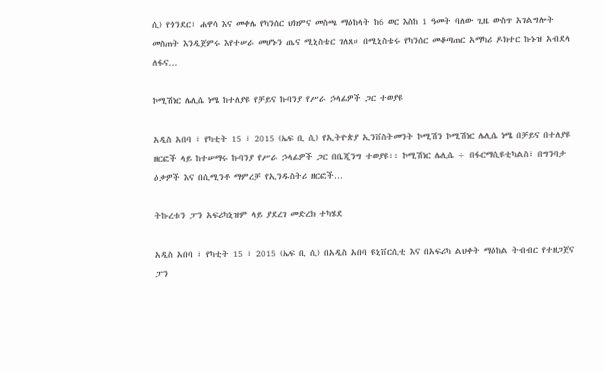ሲ) የጎንደር፣ ሐዋሳ እና መቀሌ የካንሰር ህክምና መስጫ ማዕከላት ከ6 ወር እስከ 1 ዓመት ባለው ጊዜ ውስጥ አገልግሎት መስጠት እንዲጀምሩ እየተሠራ መሆኑን ጤና ሚኒስቴር ገለጸ። በሚኒስቴሩ የካንሰር መቆጣጠር አማካሪ ዶክተር ኩኑዝ አብደላ ለፋና…

ኮሚሽነር ሌሊሴ ነሜ ከተለያዩ የቻይና ኩባንያ የሥራ ኃላፊዎች ጋር ተወያዩ

አዲስ አበባ ፣ የካቲት 15 ፣ 2015 (ኤፍ ቢ ሲ) የኢትዮጵያ ኢንቨስትመንት ኮሚሽን ኮሚሽነር ሌሊሴ ነሜ በቻይና በተለያዩ ዘርፎች ላይ ከተሠማሩ ኩባንያ የሥራ ኃላፊዎች ጋር በቤጂንግ ተወያዩ፡፡ ኮሚሽነር ሌሊሴ ÷ በፋርማሲዩቲካልስ፣ በግንባታ ዕቃዎች እና በሲሚንቶ ማምረቻ የኢንዱስትሪ ዘርፎች…

ትኩረቱን ፓን አፍሪካኒዝም ላይ ያደረገ መድረክ ተካሄደ

አዲስ አበባ ፣ የካቲት 15 ፣ 2015 (ኤፍ ቢ ሲ) በአዲስ አበባ ዩኒቨርሲቲ እና በአፍሪካ ልህቀት ማዕከል ትብብር የተዘጋጀና ፓን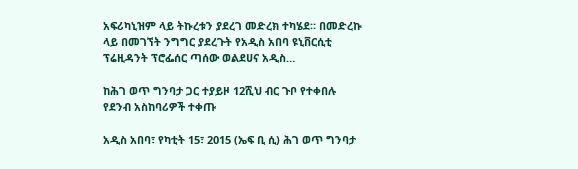አፍሪካኒዝም ላይ ትኩረቱን ያደረገ መድረክ ተካሄደ። በመድረኩ ላይ በመገኘት ንግግር ያደረጉት የአዲስ አበባ ዩኒቨርሲቲ ፕሬዚዳንት ፕሮፌሰር ጣሰው ወልደሀና አዲስ…

ከሕገ ወጥ ግንባታ ጋር ተያይዞ 12ሺህ ብር ጉቦ የተቀበሉ የደንብ አስከባሪዎች ተቀጡ

አዲስ አበባ፣ የካቲት 15፣ 2015 (ኤፍ ቢ ሲ) ሕገ ወጥ ግንባታ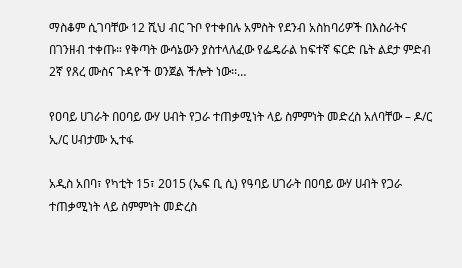ማስቆም ሲገባቸው 12 ሺህ ብር ጉቦ የተቀበሉ አምስት የደንብ አስከባሪዎች በእስራትና በገንዘብ ተቀጡ። የቅጣት ውሳኔውን ያስተላለፈው የፌዴራል ከፍተኛ ፍርድ ቤት ልደታ ምድብ 2ኛ የጸረ ሙስና ጉዳዮች ወንጀል ችሎት ነው፡፡…

የዐባይ ሀገራት በዐባይ ውሃ ሀብት የጋራ ተጠቃሚነት ላይ ስምምነት መድረስ አለባቸው – ዶ/ር ኢ/ር ሀብታሙ ኢተፋ

አዲስ አበባ፣ የካቲት 15፣ 2015 (ኤፍ ቢ ሲ) የዓባይ ሀገራት በዐባይ ውሃ ሀብት የጋራ ተጠቃሚነት ላይ ስምምነት መድረስ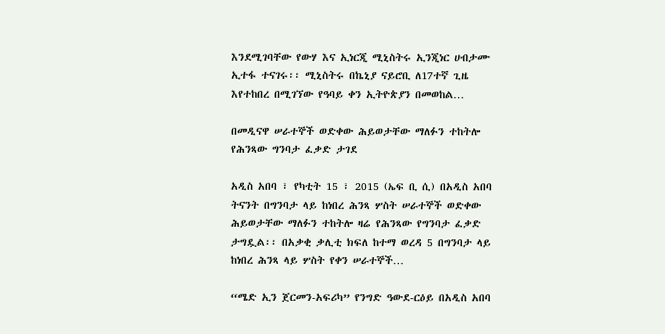እንደሚገባቸው የውሃ እና ኢነርጂ ሚኒስትሩ ኢንጂነር ሀብታሙ ኢተፋ ተናገሩ፡፡ ሚኒስትሩ በኬኒያ ናይሮቢ ለ17ተኛ ጊዜ እየተከበረ በሚገኘው የዓባይ ቀን ኢትዮጵያን በመወከል…

በመዲናዋ ሠራተኞች ወድቀው ሕይወታቸው ማለፉን ተከትሎ የሕንጻው ግንባታ ፈቃድ ታገደ

አዲስ አበባ ፣ የካቲት 15 ፣ 2015 (ኤፍ ቢ ሲ) በአዲስ አበባ ትናንት በግንባታ ላይ ከነበረ ሕንጻ ሦስት ሠራተኞች ወድቀው ሕይወታቸው ማለፉን ተከትሎ ዛሬ የሕንጻው የግንባታ ፈቃድ ታግዷል፡፡ በአቃቂ ቃሊቲ ክፍለ ከተማ ወረዳ 5 በግንባታ ላይ ከነበረ ሕንጻ ላይ ሦስት የቀን ሠራተኞች…

“ሜድ ኢን ጀርመን-አፍሪካ” የንግድ ዓውደ-ርዕይ በአዲስ አበባ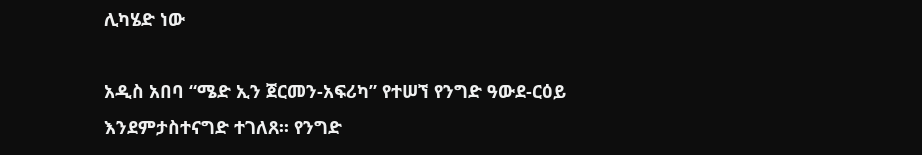ሊካሄድ ነው

አዲስ አበባ “ሜድ ኢን ጀርመን-አፍሪካ” የተሠኘ የንግድ ዓውደ-ርዕይ እንደምታስተናግድ ተገለጸ፡፡ የንግድ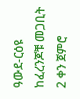ዓውደ-ርዕዩ ከፈረንጆቹ መጋቢት 2 ቀን ጀምሮ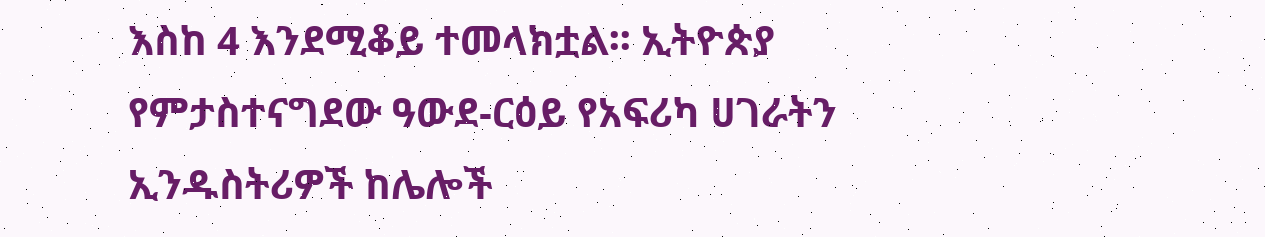እስከ 4 እንደሚቆይ ተመላክቷል፡፡ ኢትዮጵያ የምታስተናግደው ዓውደ-ርዕይ የአፍሪካ ሀገራትን ኢንዱስትሪዎች ከሌሎች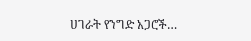ሀገራት የንግድ አጋሮች…